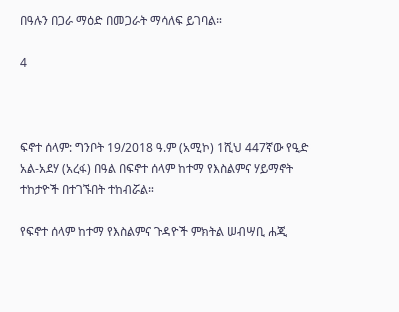በዓሉን በጋራ ማዕድ በመጋራት ማሳለፍ ይገባል።

4



ፍኖተ ሰላም: ግንቦት 19/2018 ዓ.ም (አሚኮ) 1ሺህ 447ኛው የዒድ አል-አደሃ (አረፋ) በዓል በፍኖተ ሰላም ከተማ የእስልምና ሃይማኖት ተከታዮች በተገኙበት ተከብሯል።

የፍኖተ ሰላም ከተማ የእስልምና ጉዳዮች ምክትል ሠብሣቢ ሐጂ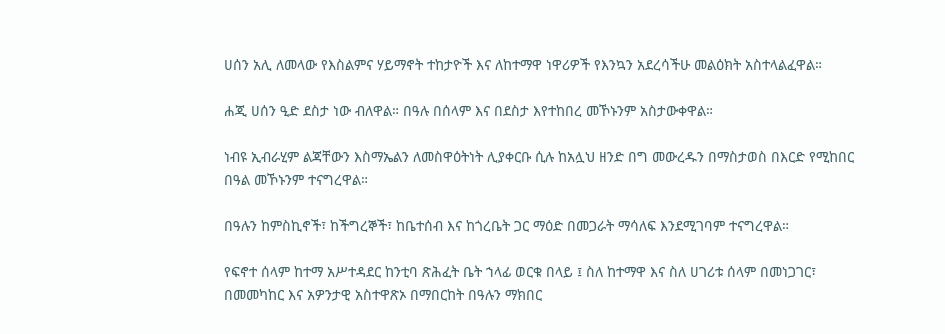ሀሰን አሊ ለመላው የእስልምና ሃይማኖት ተከታዮች እና ለከተማዋ ነዋሪዎች የእንኳን አደረሳችሁ መልዕክት አስተላልፈዋል።

ሐጂ ሀሰን ዒድ ደስታ ነው ብለዋል። በዓሉ በሰላም እና በደስታ እየተከበረ መኾኑንም አስታውቀዋል።

ነብዩ ኢብራሂም ልጃቸውን እስማኤልን ለመስዋዕትነት ሊያቀርቡ ሲሉ ከአሏህ ዘንድ በግ መውረዱን በማስታወስ በእርድ የሚከበር በዓል መኾኑንም ተናግረዋል።

በዓሉን ከምስኪኖች፣ ከችግረኞች፣ ከቤተሰብ እና ከጎረቤት ጋር ማዕድ በመጋራት ማሳለፍ እንደሚገባም ተናግረዋል።

የፍኖተ ሰላም ከተማ አሥተዳደር ከንቲባ ጽሕፈት ቤት ኀላፊ ወርቁ በላይ ፤ ስለ ከተማዋ እና ስለ ሀገሪቱ ሰላም በመነጋገር፣ በመመካከር እና አዎንታዊ አስተዋጽኦ በማበርከት በዓሉን ማክበር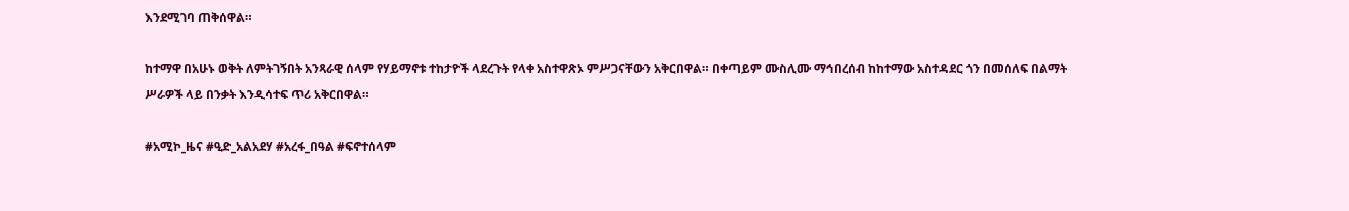እንደሚገባ ጠቅሰዋል።

ከተማዋ በአሁኑ ወቅት ለምትገኝበት አንጻራዊ ሰላም የሃይማኖቱ ተከታዮች ላደረጉት የላቀ አስተዋጽኦ ምሥጋናቸውን አቅርበዋል። በቀጣይም ሙስሊሙ ማኅበረሰብ ከከተማው አስተዳደር ጎን በመሰለፍ በልማት ሥራዎች ላይ በንቃት እንዲሳተፍ ጥሪ አቅርበዋል።

#አሚኮ_ዜና #ዒድ_አልአደሃ #አረፋ_በዓል #ፍኖተሰላም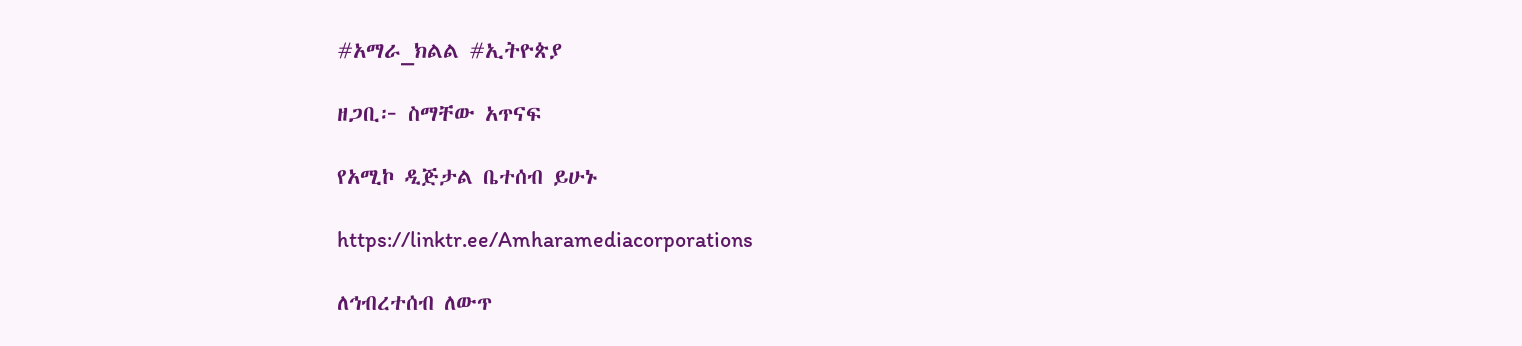#አማራ_ክልል #ኢትዮጵያ

ዘጋቢ፦ ስማቸው አጥናፍ

የአሚኮ ዲጅታል ቤተሰብ ይሁኑ

https://linktr.ee/Amharamediacorporations

ለኅብረተሰብ ለውጥ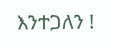እንተጋለን !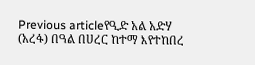Previous articleየዒድ አል አድሃ (አረፋ) በዓል በሀረር ከተማ እየተከበረ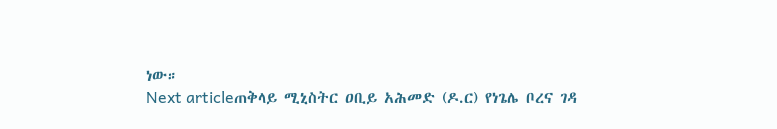ነው።
Next articleጠቅላይ ሚኒስትር ዐቢይ አሕመድ (ዶ.ር) የነጌሌ ቦረና ገዳ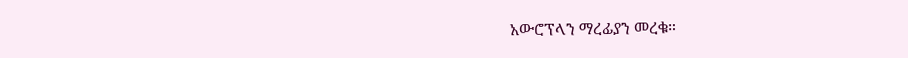አውሮፕላን ማረፊያን መረቁ።